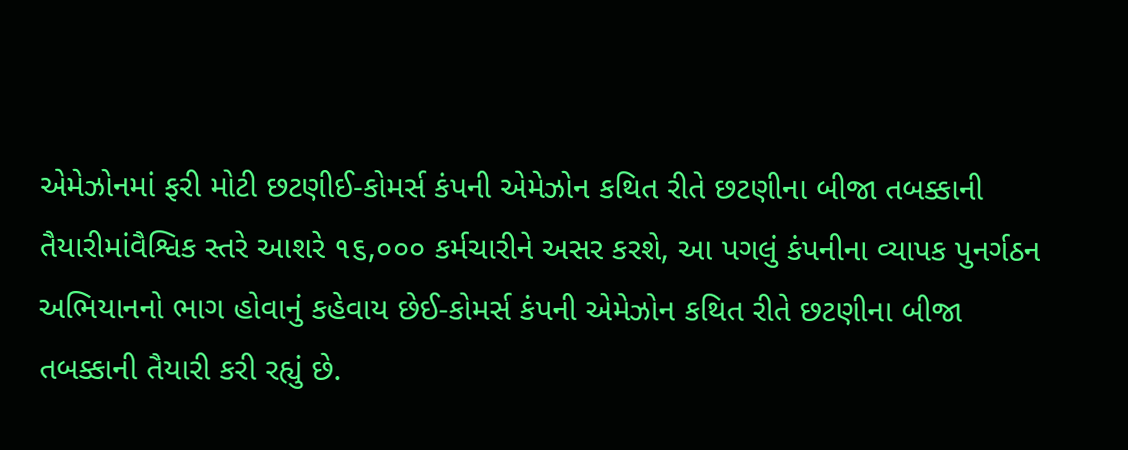એમેઝોનમાં ફરી મોટી છટણીઈ-કોમર્સ કંપની એમેઝોન કથિત રીતે છટણીના બીજા તબક્કાની તૈયારીમાંવૈશ્વિક સ્તરે આશરે ૧૬,૦૦૦ કર્મચારીને અસર કરશે, આ પગલું કંપનીના વ્યાપક પુનર્ગઠન અભિયાનનો ભાગ હોવાનું કહેવાય છેઈ-કોમર્સ કંપની એમેઝોન કથિત રીતે છટણીના બીજા તબક્કાની તૈયારી કરી રહ્યું છે.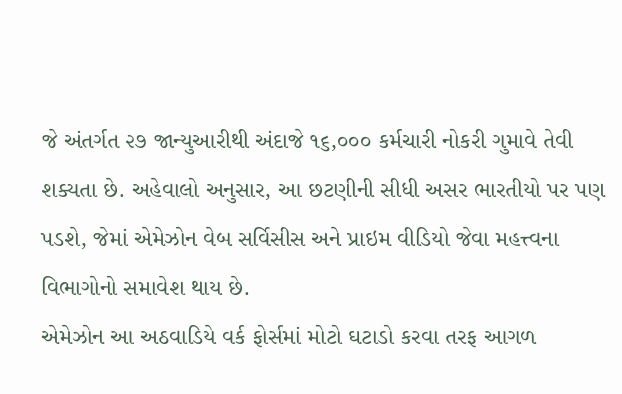જે અંતર્ગત ૨૭ જાન્યુઆરીથી અંદાજે ૧૬,૦૦૦ કર્મચારી નોકરી ગુમાવે તેવી શક્યતા છે. અહેવાલો અનુસાર, આ છટણીની સીધી અસર ભારતીયો પર પણ પડશે, જેમાં એમેઝોન વેબ સર્વિસીસ અને પ્રાઇમ વીડિયો જેવા મહત્ત્વના વિભાગોનો સમાવેશ થાય છે.
એમેઝોન આ અઠવાડિયે વર્ક ફોર્સમાં મોટો ઘટાડો કરવા તરફ આગળ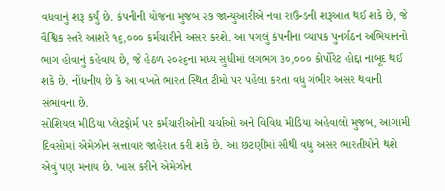વધવાનું શરૂ કર્યું છે. કંપનીની યોજના મુજબ ૨૭ જાન્યુઆરીએ નવા રાઉન્ડની શરૂઆત થઈ શકે છે, જે વૈશ્વિક સ્તરે આશરે ૧૬,૦૦૦ કર્મચારીને અસર કરશે. આ પગલું કંપનીના વ્યાપક પુનર્ગઠન અભિયાનનો ભાગ હોવાનું કહેવાય છે, જે હેઠળ ૨૦૨૬ના મધ્ય સુધીમાં લગભગ ૩૦,૦૦૦ કોર્પોરેટ હોદ્દા નાબૂદ થઈ શકે છે. નોંધનીય છે કે આ વખતે ભારત સ્થિત ટીમો પર પહેલા કરતા વધુ ગંભીર અસર થવાની સંભાવના છે.
સોશિયલ મીડિયા પ્લેટફોર્મ પર કર્મચારીઓની ચર્ચાઓ અને વિવિધ મીડિયા અહેવાલો મુજબ, આગામી દિવસોમાં એમેઝોન સત્તાવાર જાહેરાત કરી શકે છે. આ છટણીમાં સૌથી વધુ અસર ભારતીયોને થશે એવું પણ મનાય છે. ખાસ કરીને એમેઝોન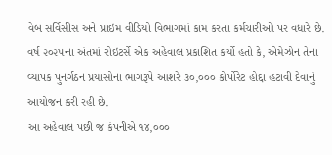વેબ સર્વિસીસ અને પ્રાઇમ વીડિયો વિભાગમાં કામ કરતા કર્મચારીઓ પર વધારે છે.
વર્ષ ૨૦૨૫ના અંતમાં રોઇટર્સે એક અહેવાલ પ્રકાશિત કર્યો હતો કે, એમેઝોન તેના વ્યાપક પુનર્ગઠન પ્રયાસોના ભાગરૂપે આશરે ૩૦,૦૦૦ કોર્પોરેટ હોદ્દા હટાવી દેવાનું આયોજન કરી રહી છે.
આ અહેવાલ પછી જ કંપનીએ ૧૪,૦૦૦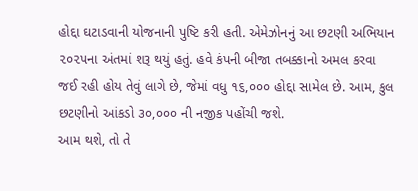હોદ્દા ઘટાડવાની યોજનાની પુષ્ટિ કરી હતી. એમેઝોનનું આ છટણી અભિયાન ૨૦૨૫ના અંતમાં શરૂ થયું હતું. હવે કંપની બીજા તબક્કાનો અમલ કરવા જઈ રહી હોય તેવું લાગે છે, જેમાં વધુ ૧૬,૦૦૦ હોદ્દા સામેલ છે. આમ, કુલ છટણીનો આંકડો ૩૦,૦૦૦ ની નજીક પહોંચી જશે.
આમ થશે, તો તે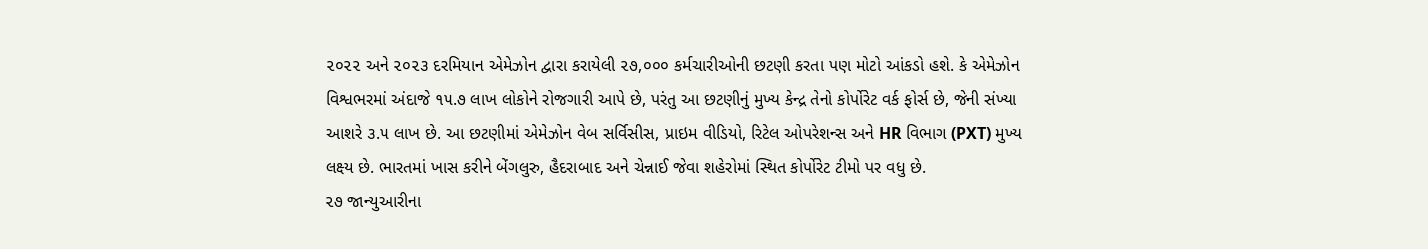૨૦૨૨ અને ૨૦૨૩ દરમિયાન એમેઝોન દ્વારા કરાયેલી ૨૭,૦૦૦ કર્મચારીઓની છટણી કરતા પણ મોટો આંકડો હશે. કે એમેઝોન વિશ્વભરમાં અંદાજે ૧૫.૭ લાખ લોકોને રોજગારી આપે છે, પરંતુ આ છટણીનું મુખ્ય કેન્દ્ર તેનો કોર્પોરેટ વર્ક ફોર્સ છે, જેની સંખ્યા આશરે ૩.૫ લાખ છે. આ છટણીમાં એમેઝોન વેબ સર્વિસીસ, પ્રાઇમ વીડિયો, રિટેલ ઓપરેશન્સ અને HR વિભાગ (PXT) મુખ્ય લક્ષ્ય છે. ભારતમાં ખાસ કરીને બેંગલુરુ, હૈદરાબાદ અને ચેન્નાઈ જેવા શહેરોમાં સ્થિત કોર્પોરેટ ટીમો પર વધુ છે.
૨૭ જાન્યુઆરીના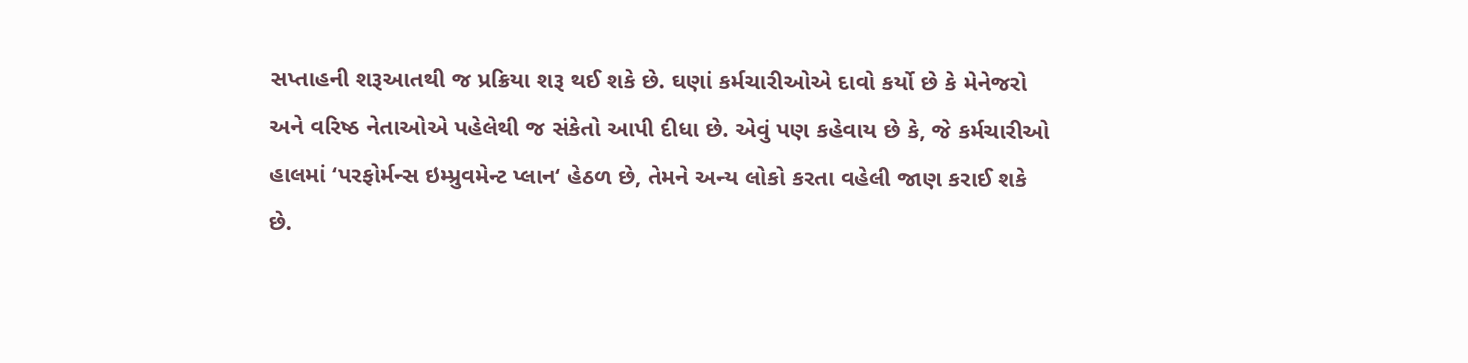સપ્તાહની શરૂઆતથી જ પ્રક્રિયા શરૂ થઈ શકે છે. ઘણાં કર્મચારીઓએ દાવો કર્યો છે કે મેનેજરો અને વરિષ્ઠ નેતાઓએ પહેલેથી જ સંકેતો આપી દીધા છે. એવું પણ કહેવાય છે કે, જે કર્મચારીઓ હાલમાં ‘પરફોર્મન્સ ઇમ્પ્રુવમેન્ટ પ્લાન‘ હેઠળ છે, તેમને અન્ય લોકો કરતા વહેલી જાણ કરાઈ શકે છે.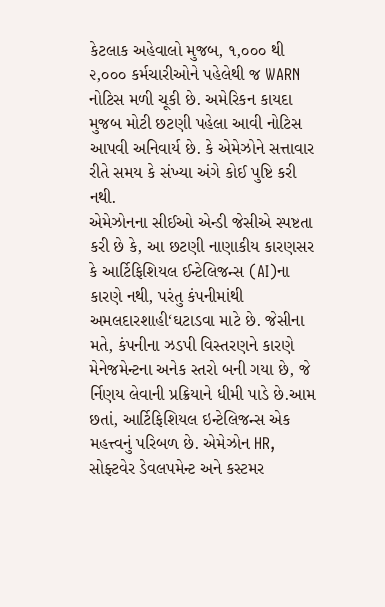કેટલાક અહેવાલો મુજબ, ૧,૦૦૦ થી ૨,૦૦૦ કર્મચારીઓને પહેલેથી જ WARN નોટિસ મળી ચૂકી છે. અમેરિકન કાયદા મુજબ મોટી છટણી પહેલા આવી નોટિસ આપવી અનિવાર્ય છે. કે એમેઝોને સત્તાવાર રીતે સમય કે સંખ્યા અંગે કોઈ પુષ્ટિ કરી નથી.
એમેઝોનના સીઈઓ એન્ડી જેસીએ સ્પષ્ટતા કરી છે કે, આ છટણી નાણાકીય કારણસર કે આર્ટિફિશિયલ ઈન્ટેલિજન્સ (AI)ના કારણે નથી, પરંતુ કંપનીમાંથી અમલદારશાહી‘ઘટાડવા માટે છે. જેસીના મતે, કંપનીના ઝડપી વિસ્તરણને કારણે મેનેજમેન્ટના અનેક સ્તરો બની ગયા છે, જે ર્નિણય લેવાની પ્રક્રિયાને ધીમી પાડે છે.આમ છતાં, આર્ટિફિશિયલ ઇન્ટેલિજન્સ એક મહત્ત્વનું પરિબળ છે. એમેઝોન HR, સોફ્ટવેર ડેવલપમેન્ટ અને કસ્ટમર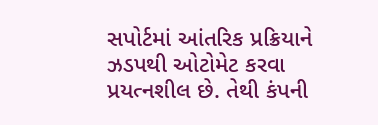સપોર્ટમાં આંતરિક પ્રક્રિયાને ઝડપથી ઓટોમેટ કરવા પ્રયત્નશીલ છે. તેથી કંપની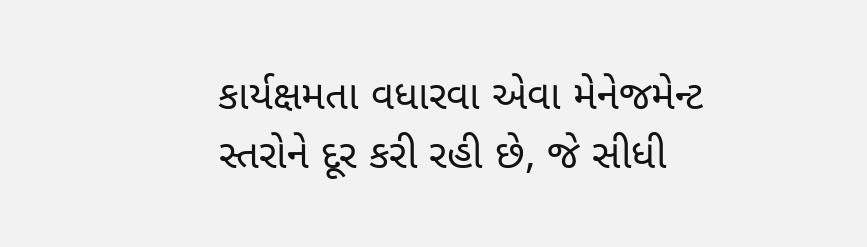કાર્યક્ષમતા વધારવા એવા મેનેજમેન્ટ સ્તરોને દૂર કરી રહી છે, જે સીધી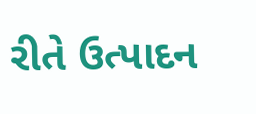રીતે ઉત્પાદન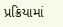પ્રક્રિયામાં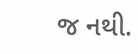જ નથી.